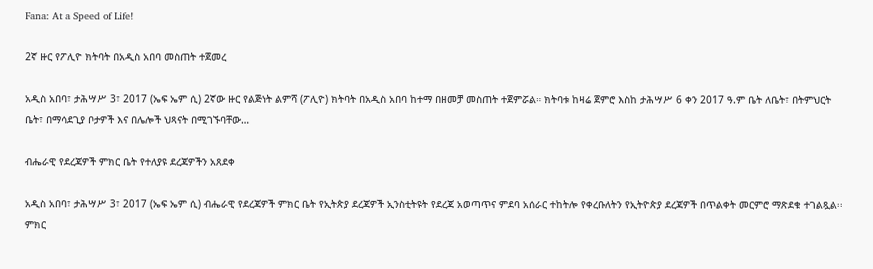Fana: At a Speed of Life!

2ኛ ዙር የፖሊዮ ክትባት በአዲስ አበባ መስጠት ተጀመረ

አዲስ አበባ፣ ታሕሣሥ 3፣ 2017 (ኤፍ ኤም ሲ) 2ኛው ዙር የልጅነት ልምሻ (ፖሊዮ) ክትባት በአዲስ አበባ ከተማ በዘመቻ መስጠት ተጀምሯል። ክትባቱ ከዛሬ ጀምሮ እስከ ታሕሣሥ 6 ቀን 2017 ዓ.ም ቤት ለቤት፣ በትምህርት ቤት፣ በማሳደጊያ ቦታዎች እና በሌሎች ህጻናት በሚገኙባቸው…

ብሔራዊ የደረጃዎች ምክር ቤት የተለያዩ ደረጃዎችን አጸደቀ

አዲስ አበባ፣ ታሕሣሥ 3፣ 2017 (ኤፍ ኤም ሲ) ብሔራዊ የደረጃዎች ምክር ቤት የኢትጵያ ደረጃዎች ኢንስቲትዩት የደረጃ አወጣጥና ምደባ አሰራር ተከትሎ የቀረቡለትን የኢትዮጵያ ደረጃዎች በጥልቀት መርምሮ ማጽደቁ ተገልጿል፡፡ ምክር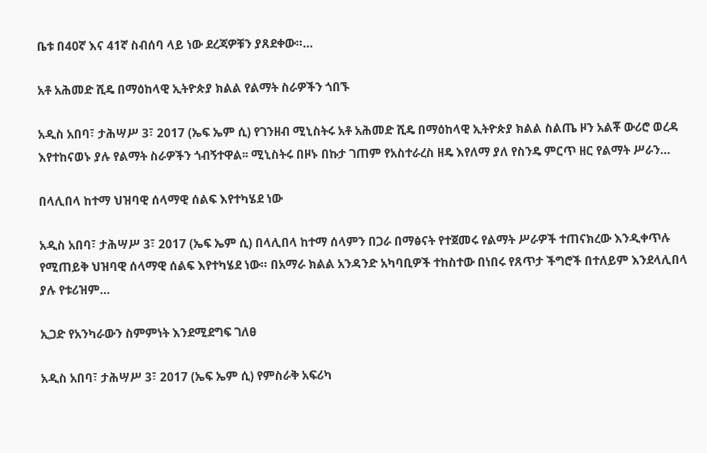ቤቱ በ40ኛ እና 41ኛ ስብሰባ ላይ ነው ደረጃዎቹን ያጸደቀው።…

አቶ አሕመድ ሺዴ በማዕከላዊ ኢትዮጵያ ክልል የልማት ስራዎችን ጎበኙ

አዲስ አበባ፣ ታሕሣሥ 3፣ 2017 (ኤፍ ኤም ሲ) የገንዘብ ሚኒስትሩ አቶ አሕመድ ሺዴ በማዕከላዊ ኢትዮጵያ ክልል ስልጤ ዞን አልቾ ውሪሮ ወረዳ እየተከናወኑ ያሉ የልማት ስራዎችን ጎብኝተዋል፡፡ ሚኒስትሩ በዞኑ በኩታ ገጠም የአስተራረስ ዘዴ እየለማ ያለ የስንዴ ምርጥ ዘር የልማት ሥራን…

በላሊበላ ከተማ ህዝባዊ ሰላማዊ ሰልፍ እየተካሄደ ነው

አዲስ አበባ፣ ታሕሣሥ 3፣ 2017 (ኤፍ ኤም ሲ) በላሊበላ ከተማ ሰላምን በጋራ በማፅናት የተጀመሩ የልማት ሥራዎች ተጠናክረው እንዲቀጥሉ የሚጠይቅ ህዝባዊ ሰላማዊ ሰልፍ እየተካሄደ ነው። በአማራ ክልል አንዳንድ አካባቢዎች ተከስተው በነበሩ የጸጥታ ችግሮች በተለይም እንደላሊበላ ያሉ የቱሪዝም…

ኢጋድ የአንካራውን ስምምነት እንደሚደግፍ ገለፀ

አዲስ አበባ፣ ታሕሣሥ 3፣ 2017 (ኤፍ ኤም ሲ) የምስራቅ አፍሪካ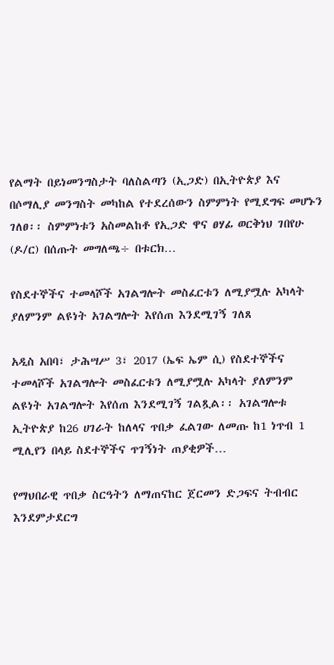የልማት በይነመንግስታት ባለስልጣን (ኢጋድ) በኢትዮጵያ እና በሶማሊያ መንግስት መካከል የተደረሰውን ስምምነት የሚደግፍ መሆኑን ገለፀ፡፡ ስምምነቱን አስመልከቶ የኢጋድ ዋና ፀሃፊ ወርቅነህ ገበየሁ (ዶ/ር) በሰጡት መግለጫ÷ በቱርክ…

የስደተኞችና ተመላሾች አገልግሎት መስፈርቱን ለሚያሟሉ አካላት ያለምንም ልዩነት አገልግሎት እየሰጠ እንደሚገኝ ገለጸ

አዲስ አበባ፣ ታሕሣሥ 3፣ 2017 (ኤፍ ኤም ሲ) የስደተኞችና ተመላሾች አገልግሎት መስፈርቱን ለሚያሟሉ አካላት ያለምንም ልዩነት አገልግሎት እየሰጠ እንደሚገኝ ገልጿል፡፡ አገልግሎቱ ኢትዮጵያ ከ26 ሀገራት ከለላና ጥበቃ ፈልገው ለመጡ ከ1 ነጥብ 1 ሚሊየን በላይ ስደተኞችና ጥገኝነት ጠያቂዎች…

የማህበራዊ ጥበቃ ስርዓትን ለማጠናከር ጀርመን ድጋፍና ትብብር እንደምታደርግ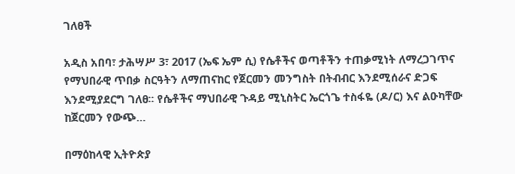ገለፀች

አዲስ አበባ፣ ታሕሣሥ 3፣ 2017 (ኤፍ ኤም ሲ) የሴቶችና ወጣቶችን ተጠቃሚነት ለማረጋገጥና የማህበራዊ ጥበቃ ስርዓትን ለማጠናከር የጀርመን መንግስት በትብብር እንደሚሰራና ድጋፍ እንደሚያደርግ ገለፀ፡፡ የሴቶችና ማህበራዊ ጉዳይ ሚኒስትር ኤርጎጌ ተስፋዬ (ዶ/ር) እና ልዑካቸው ከጀርመን የውጭ…

በማዕከላዊ ኢትዮጵያ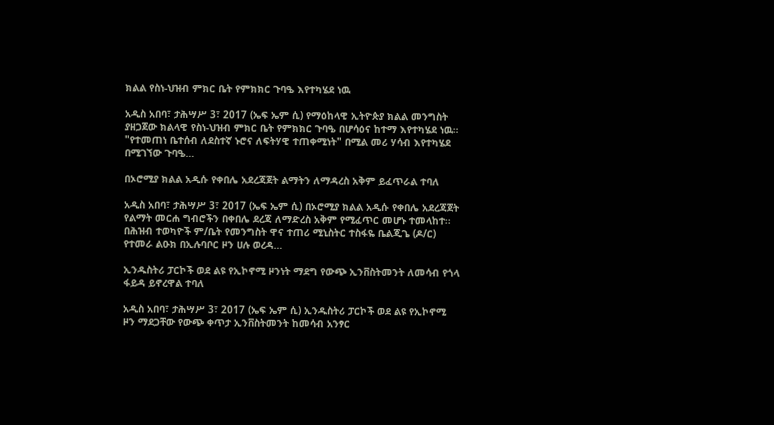ክልል የስነ-ህዝብ ምክር ቤት የምክክር ጉባዔ እየተካሄደ ነዉ

አዲስ አበባ፣ ታሕሣሥ 3፣ 2017 (ኤፍ ኤም ሲ) የማዕከላዊ ኢትዮጵያ ክልል መንግስት ያዘጋጀው ክልላዊ የስነ-ህዝብ ምክር ቤት የምክክር ጉባዔ በሆሳዕና ከተማ እየተካሄደ ነዉ። "የተመጠነ ቤተሰብ ለደስተኛ ኑሮና ለፍትሃዊ ተጠቀሚነት" በሚል መሪ ሃሳብ እየተካሄደ በሚገኘው ጉባዔ…

በኦሮሚያ ክልል አዲሱ የቀበሌ አደረጃጀት ልማትን ለማዳረስ አቅም ይፈጥራል ተባለ

አዲስ አበባ፣ ታሕሣሥ 3፣ 2017 (ኤፍ ኤም ሲ) በኦሮሚያ ክልል አዲሱ የቀበሌ አደረጃጀት የልማት መርሐ ግብሮችን በቀበሌ ደረጃ ለማድረስ አቅም የሚፈጥር መሆኑ ተመላከተ፡፡ በሕዝብ ተወካዮች ም/ቤት የመንግስት ዋና ተጠሪ ሚኒስትር ተስፋዬ ቤልጂጌ (ዶ/ር) የተመራ ልዑክ በኢሉባቦር ዞን ሀሉ ወረዳ…

ኢንዱስትሪ ፓርኮች ወደ ልዩ የኢኮኖሚ ዞንነት ማደግ የውጭ ኢንቨስትመንት ለመሳብ የጎላ ፋይዳ ይኖረዋል ተባለ

አዲስ አበባ፣ ታሕሣሥ 3፣ 2017 (ኤፍ ኤም ሲ) ኢንዱስትሪ ፓርኮች ወደ ልዩ የኢኮኖሚ ዞን ማደጋቸው የውጭ ቀጥታ ኢንቨስትመንት ከመሳብ አንፃር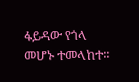ፋይዳው የጎላ መሆኑ ተመላከተ፡፡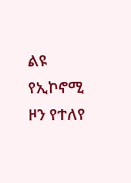ልዩ የኢኮኖሚ ዞን የተለየ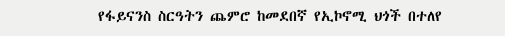የፋይናንስ ስርዓትን ጨምሮ ከመደበኛ የኢኮኖሚ ህጎች በተለየ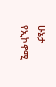ሁኔታ የኢኮኖሚ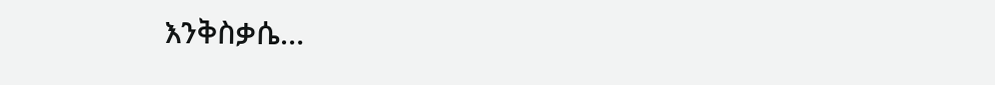እንቅስቃሴ…